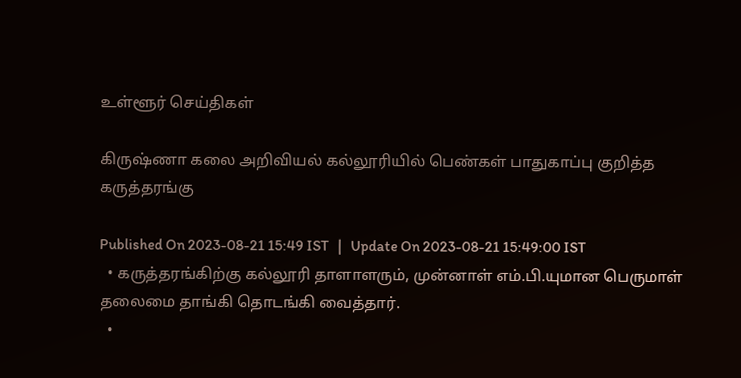உள்ளூர் செய்திகள்

கிருஷ்ணா கலை அறிவியல் கல்லூரியில் பெண்கள் பாதுகாப்பு குறித்த கருத்தரங்கு

Published On 2023-08-21 15:49 IST   |   Update On 2023-08-21 15:49:00 IST
  • கருத்தரங்கிற்கு கல்லூரி தாளாளரும், முன்னாள் எம்.பி.யுமான பெருமாள் தலைமை தாங்கி தொடங்கி வைத்தார்.
  •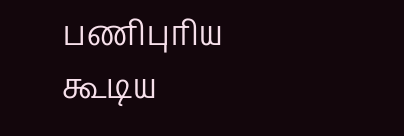பணிபுரிய கூடிய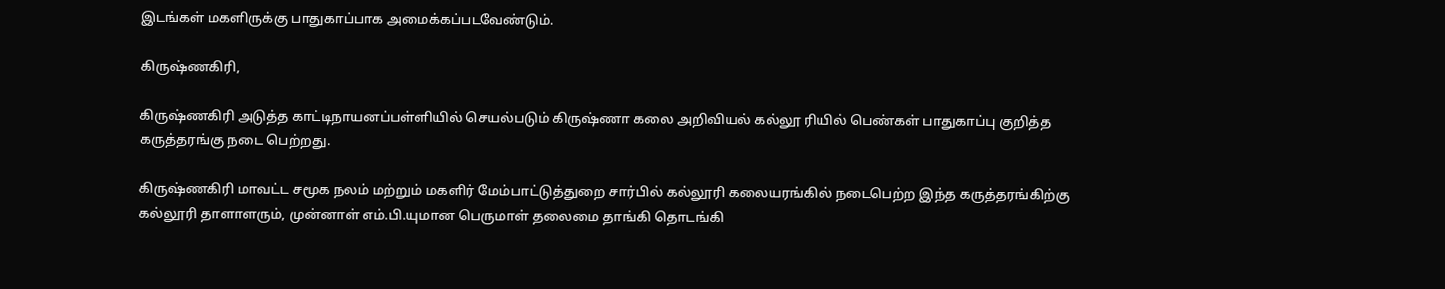இடங்கள் மகளிருக்கு பாதுகாப்பாக அமைக்கப்படவேண்டும்.

கிருஷ்ணகிரி,

கிருஷ்ணகிரி அடுத்த காட்டிநாயனப்பள்ளியில் செயல்படும் கிருஷ்ணா கலை அறிவியல் கல்லூ ரியில் பெண்கள் பாதுகாப்பு குறித்த கருத்தரங்கு நடை பெற்றது.

கிருஷ்ணகிரி மாவட்ட சமூக நலம் மற்றும் மகளிர் மேம்பாட்டுத்துறை சார்பில் கல்லூரி கலையரங்கில் நடைபெற்ற இந்த கருத்தரங்கிற்கு கல்லூரி தாளாளரும், முன்னாள் எம்.பி.யுமான பெருமாள் தலைமை தாங்கி தொடங்கி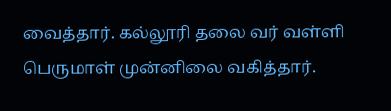வைத்தார். கல்லூரி தலை வர் வள்ளி பெருமாள் முன்னிலை வகித்தார்.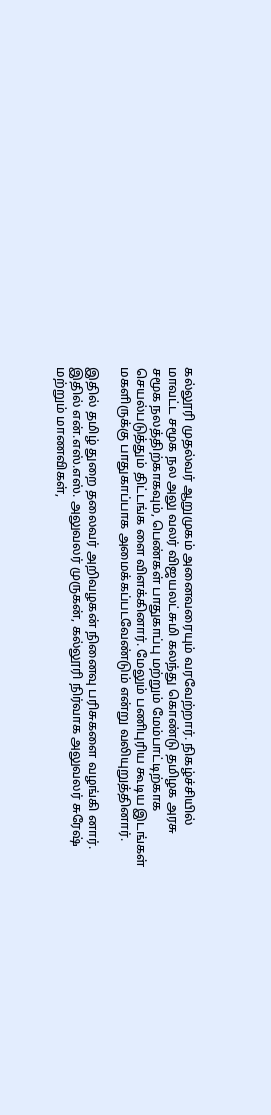கல்லூரி முதல்வர் ஆறுமுகம் அனைவரையும் வரவேற்றார். நிகழ்ச்சியில் மாவட்ட சமூக நல அலு வலர் விஜயலட்சுமி கலந்து கொண்டு தமிழக அரசு சமூக நலத்திற்காகவும், பெண்கள் பாதுகாப்பு மற்றும் மேம்பாட்டிற்காக செயல்படுத்தும் திட்டங்க ளை விளக்கினார். மேலும் பணிபுரிய கூடிய இடங்கள் மகளிருக்கு பாதுகாப்பாக அமைக்கப்படவேண்டும் என்று வலியுறுத்தினார்.

இதில் தமிழ் துறை தலைவர் அறிவழகன் நினைவு பரிசுகளை வழங்கி னார். இதில் என்.எஸ்.எஸ். அலுவலர் முருகன், கல்லூரி நிர்வாக அலுவலர் சுரேஷ் மற்றும் மாணவிகள்,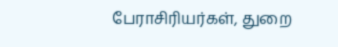பேராசிரியர்கள், துறை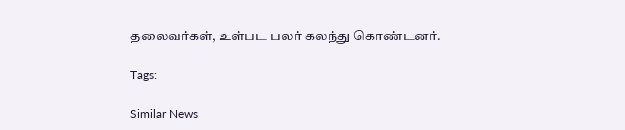தலைவர்கள், உள்பட பலர் கலந்து கொண்டனர்.

Tags:

Similar News